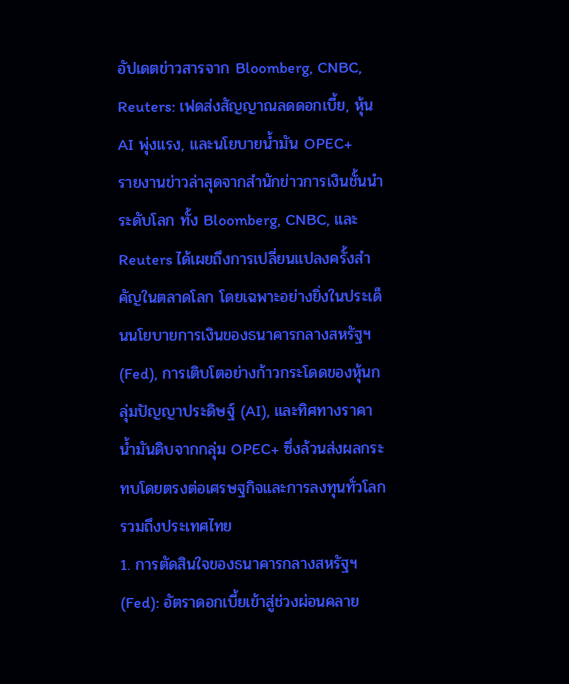อัปเดตข่าวสารจาก Bloomberg, CNBC, Reuters: เฟดส่งสัญญาณลดดอกเบี้ย, หุ้น AI พุ่งแรง, และนโยบายน้ำมัน OPEC+
รายงานข่าวล่าสุดจากสำนักข่าวการเงินชั้นนำระดับโลก ทั้ง Bloomberg, CNBC, และ Reuters ได้เผยถึงการเปลี่ยนแปลงครั้งสำคัญในตลาดโลก โดยเฉพาะอย่างยิ่งในประเด็นนโยบายการเงินของธนาคารกลางสหรัฐฯ (Fed), การเติบโตอย่างก้าวกระโดดของหุ้นกลุ่มปัญญาประดิษฐ์ (AI), และทิศทางราคาน้ำมันดิบจากกลุ่ม OPEC+ ซึ่งล้วนส่งผลกระทบโดยตรงต่อเศรษฐกิจและการลงทุนทั่วโลก รวมถึงประเทศไทย
1. การตัดสินใจของธนาคารกลางสหรัฐฯ (Fed): อัตราดอกเบี้ยเข้าสู่ช่วงผ่อนคลาย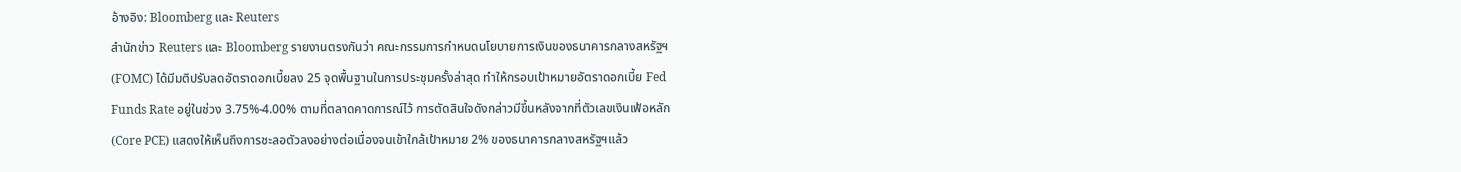อ้างอิง: Bloomberg และ Reuters
สำนักข่าว Reuters และ Bloomberg รายงานตรงกันว่า คณะกรรมการกำหนดนโยบายการเงินของธนาคารกลางสหรัฐฯ (FOMC) ได้มีมติปรับลดอัตราดอกเบี้ยลง 25 จุดพื้นฐานในการประชุมครั้งล่าสุด ทำให้กรอบเป้าหมายอัตราดอกเบี้ย Fed Funds Rate อยู่ในช่วง 3.75%-4.00% ตามที่ตลาดคาดการณ์ไว้ การตัดสินใจดังกล่าวมีขึ้นหลังจากที่ตัวเลขเงินเฟ้อหลัก (Core PCE) แสดงให้เห็นถึงการชะลอตัวลงอย่างต่อเนื่องจนเข้าใกล้เป้าหมาย 2% ของธนาคารกลางสหรัฐฯแล้ว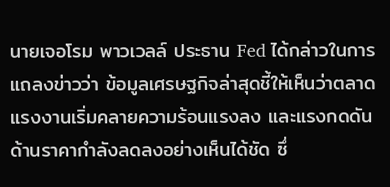นายเจอโรม พาวเวลล์ ประธาน Fed ได้กล่าวในการแถลงข่าวว่า ข้อมูลเศรษฐกิจล่าสุดชี้ให้เห็นว่าตลาดแรงงานเริ่มคลายความร้อนแรงลง และแรงกดดันด้านราคากำลังลดลงอย่างเห็นได้ชัด ซึ่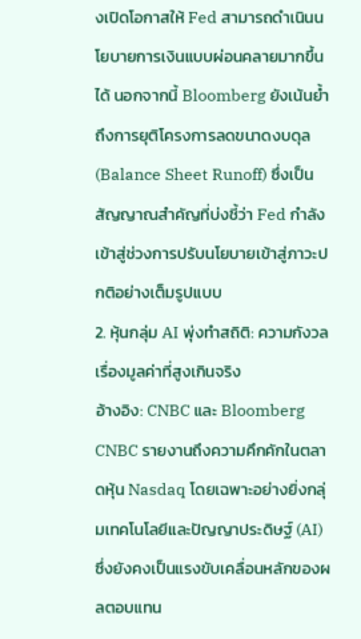งเปิดโอกาสให้ Fed สามารถดำเนินนโยบายการเงินแบบผ่อนคลายมากขึ้นได้ นอกจากนี้ Bloomberg ยังเน้นย้ำถึงการยุติโครงการลดขนาดงบดุล (Balance Sheet Runoff) ซึ่งเป็นสัญญาณสำคัญที่บ่งชี้ว่า Fed กำลังเข้าสู่ช่วงการปรับนโยบายเข้าสู่ภาวะปกติอย่างเต็มรูปแบบ
2. หุ้นกลุ่ม AI พุ่งทำสถิติ: ความกังวลเรื่องมูลค่าที่สูงเกินจริง
อ้างอิง: CNBC และ Bloomberg
CNBC รายงานถึงความคึกคักในตลาดหุ้น Nasdaq โดยเฉพาะอย่างยิ่งกลุ่มเทคโนโลยีและปัญญาประดิษฐ์ (AI) ซึ่งยังคงเป็นแรงขับเคลื่อนหลักของผลตอบแทน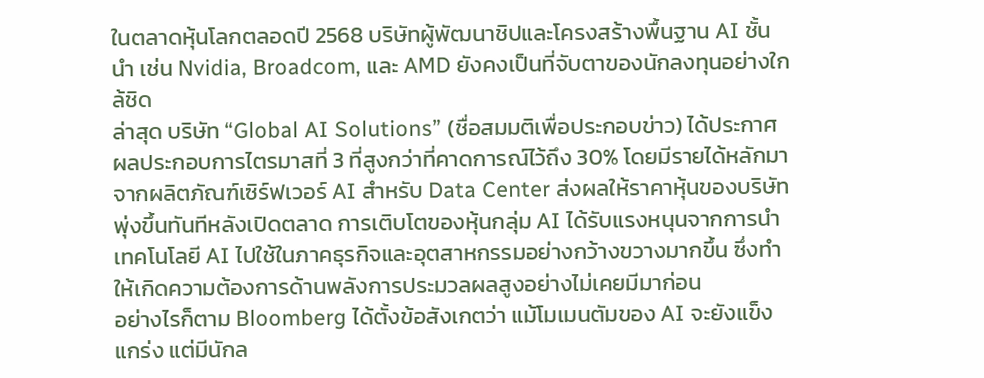ในตลาดหุ้นโลกตลอดปี 2568 บริษัทผู้พัฒนาชิปและโครงสร้างพื้นฐาน AI ชั้นนำ เช่น Nvidia, Broadcom, และ AMD ยังคงเป็นที่จับตาของนักลงทุนอย่างใกล้ชิด
ล่าสุด บริษัท “Global AI Solutions” (ชื่อสมมติเพื่อประกอบข่าว) ได้ประกาศผลประกอบการไตรมาสที่ 3 ที่สูงกว่าที่คาดการณ์ไว้ถึง 30% โดยมีรายได้หลักมาจากผลิตภัณฑ์เซิร์ฟเวอร์ AI สำหรับ Data Center ส่งผลให้ราคาหุ้นของบริษัทพุ่งขึ้นทันทีหลังเปิดตลาด การเติบโตของหุ้นกลุ่ม AI ได้รับแรงหนุนจากการนำเทคโนโลยี AI ไปใช้ในภาคธุรกิจและอุตสาหกรรมอย่างกว้างขวางมากขึ้น ซึ่งทำให้เกิดความต้องการด้านพลังการประมวลผลสูงอย่างไม่เคยมีมาก่อน
อย่างไรก็ตาม Bloomberg ได้ตั้งข้อสังเกตว่า แม้โมเมนตัมของ AI จะยังแข็งแกร่ง แต่มีนักล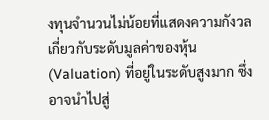งทุนจำนวนไม่น้อยที่แสดงความกังวลเกี่ยวกับระดับมูลค่าของหุ้น (Valuation) ที่อยู่ในระดับสูงมาก ซึ่งอาจนำไปสู่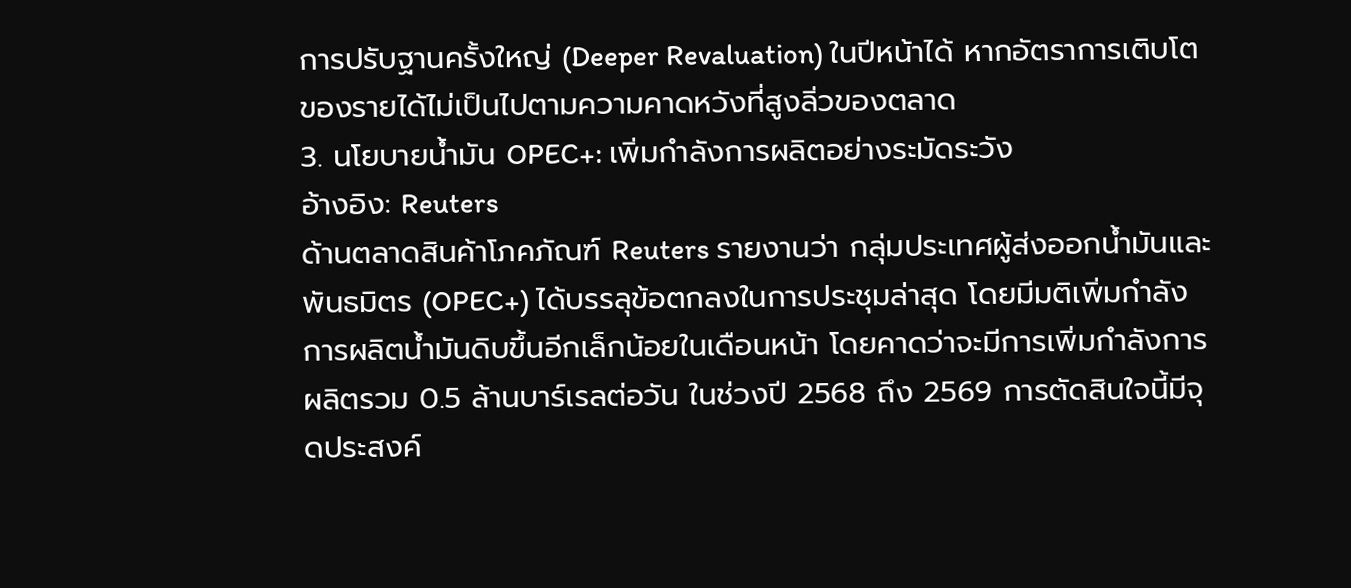การปรับฐานครั้งใหญ่ (Deeper Revaluation) ในปีหน้าได้ หากอัตราการเติบโตของรายได้ไม่เป็นไปตามความคาดหวังที่สูงลิ่วของตลาด
3. นโยบายน้ำมัน OPEC+: เพิ่มกำลังการผลิตอย่างระมัดระวัง
อ้างอิง: Reuters
ด้านตลาดสินค้าโภคภัณฑ์ Reuters รายงานว่า กลุ่มประเทศผู้ส่งออกน้ำมันและพันธมิตร (OPEC+) ได้บรรลุข้อตกลงในการประชุมล่าสุด โดยมีมติเพิ่มกำลังการผลิตน้ำมันดิบขึ้นอีกเล็กน้อยในเดือนหน้า โดยคาดว่าจะมีการเพิ่มกำลังการผลิตรวม 0.5 ล้านบาร์เรลต่อวัน ในช่วงปี 2568 ถึง 2569 การตัดสินใจนี้มีจุดประสงค์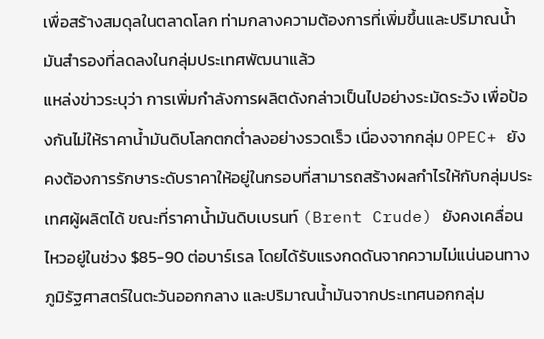เพื่อสร้างสมดุลในตลาดโลก ท่ามกลางความต้องการที่เพิ่มขึ้นและปริมาณน้ำมันสำรองที่ลดลงในกลุ่มประเทศพัฒนาแล้ว
แหล่งข่าวระบุว่า การเพิ่มกำลังการผลิตดังกล่าวเป็นไปอย่างระมัดระวัง เพื่อป้องกันไม่ให้ราคาน้ำมันดิบโลกตกต่ำลงอย่างรวดเร็ว เนื่องจากกลุ่ม OPEC+ ยังคงต้องการรักษาระดับราคาให้อยู่ในกรอบที่สามารถสร้างผลกำไรให้กับกลุ่มประเทศผู้ผลิตได้ ขณะที่ราคาน้ำมันดิบเบรนท์ (Brent Crude) ยังคงเคลื่อนไหวอยู่ในช่วง $85-90 ต่อบาร์เรล โดยได้รับแรงกดดันจากความไม่แน่นอนทางภูมิรัฐศาสตร์ในตะวันออกกลาง และปริมาณน้ำมันจากประเทศนอกกลุ่ม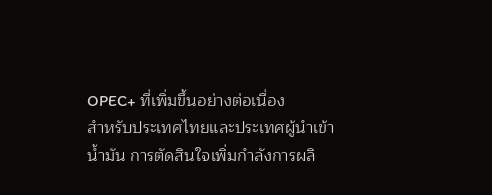OPEC+ ที่เพิ่มขึ้นอย่างต่อเนื่อง
สำหรับประเทศไทยและประเทศผู้นำเข้าน้ำมัน การตัดสินใจเพิ่มกำลังการผลิ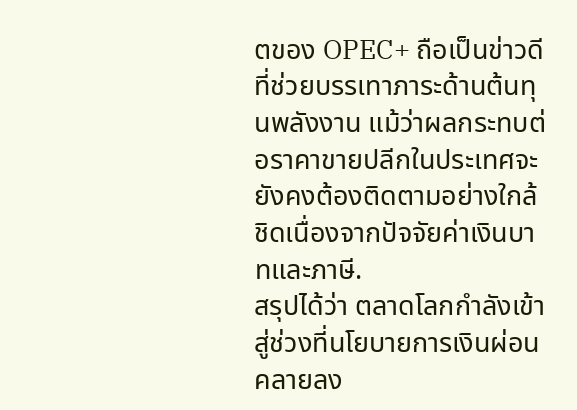ตของ OPEC+ ถือเป็นข่าวดีที่ช่วยบรรเทาภาระด้านต้นทุนพลังงาน แม้ว่าผลกระทบต่อราคาขายปลีกในประเทศจะยังคงต้องติดตามอย่างใกล้ชิดเนื่องจากปัจจัยค่าเงินบาทและภาษี.
สรุปได้ว่า ตลาดโลกกำลังเข้าสู่ช่วงที่นโยบายการเงินผ่อนคลายลง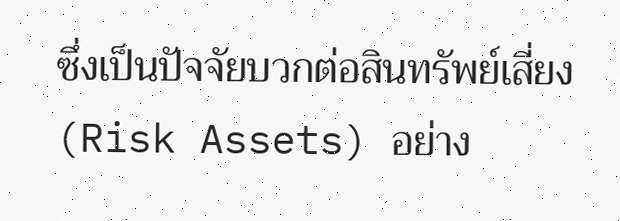ซึ่งเป็นปัจจัยบวกต่อสินทรัพย์เสี่ยง (Risk Assets) อย่าง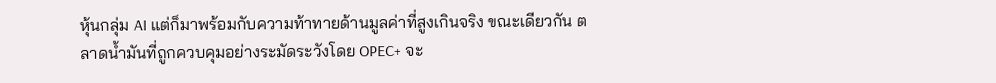หุ้นกลุ่ม AI แต่ก็มาพร้อมกับความท้าทายด้านมูลค่าที่สูงเกินจริง ขณะเดียวกัน ตลาดน้ำมันที่ถูกควบคุมอย่างระมัดระวังโดย OPEC+ จะ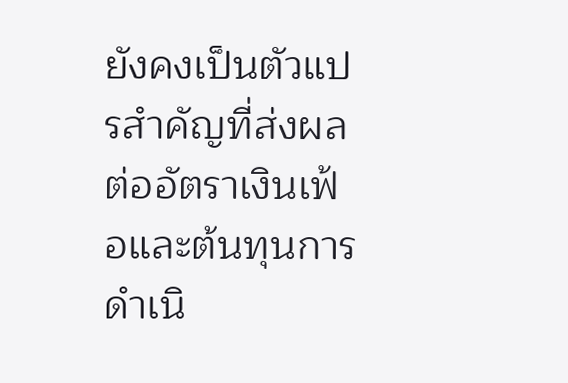ยังคงเป็นตัวแปรสำคัญที่ส่งผลต่ออัตราเงินเฟ้อและต้นทุนการดำเนิ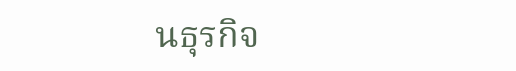นธุรกิจ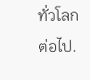ทั่วโลกต่อไป.